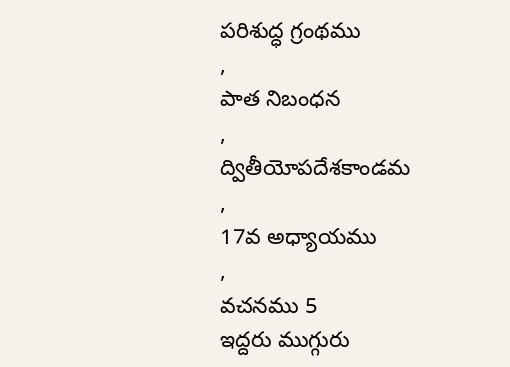పరిశుద్ధ గ్రంథము
,
పాత నిబంధన
,
ద్వితీయోపదేశకాండమ
,
17వ అధ్యాయము
,
వచనము 5
ఇద్దరు ముగ్గురు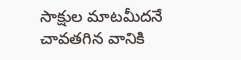సాక్షుల మాటమీదనే చావతగిన వానికి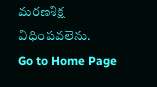మరణశిక్ష విధింపవలెను.
Go to Home Page